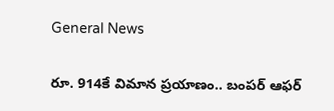General News

రూ. 914కే విమాన ప్రయాణం.. బంపర్ ఆఫర్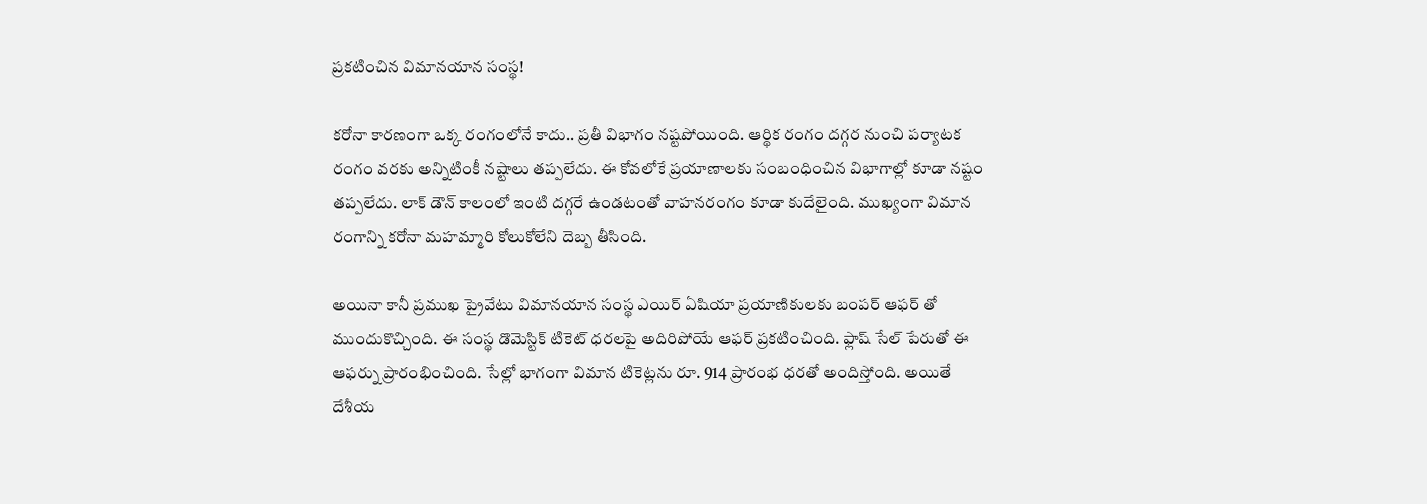ప్రకటించిన విమానయాన సంస్థ!

కరోనా కారణంగా ఒక్క రంగంలోనే కాదు.. ప్రతీ విభాగం నష్టపోయింది. ఆర్థిక రంగం దగ్గర నుంచి పర్యాటక రంగం వరకు అన్నిటింకీ నష్టాలు తప్పలేదు. ఈ కోవలోకే ప్రయాణాలకు సంబంధించిన విభాగాల్లో కూడా నష్టం తప్పలేదు. లాక్ డౌన్ కాలంలో ఇంటి దగ్గరే ఉండటంతో వాహనరంగం కూడా కుదేలైంది. ముఖ్యంగా విమాన రంగాన్ని కరోనా మహమ్మారి కోలుకోలేని దెబ్బ తీసింది.

అయినా కానీ ప్రముఖ ప్రైవేటు విమానయాన సంస్థ ఎయిర్ ఏషియా ప్రయాణికులకు బంపర్ ఆఫర్ తో ముందుకొచ్చింది. ఈ సంస్థ డొమెస్టిక్ టికెట్ ధరలపై అదిరిపోయే ఆఫర్‌ ప్రకటించింది. ఫ్లాష్ సేల్ పేరుతో ఈ ఆఫర్ను ప్రారంభించింది. సేల్లో భాగంగా విమాన టికెట్లను రూ. 914 ప్రారంభ ధరతో అందిస్తోంది. అయితే దేశీయ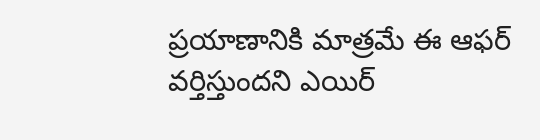ప్రయాణానికి మాత్రమే ఈ ఆఫర్ వర్తిస్తుందని ఎయిర్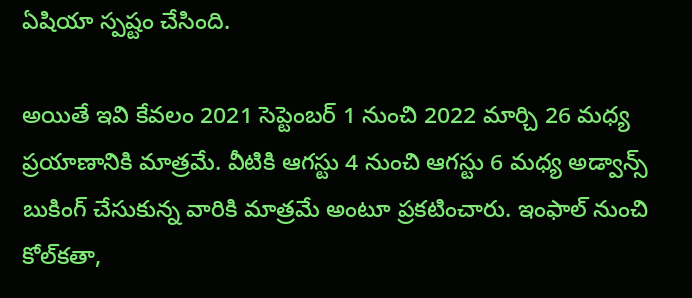ఏషియా స్పష్టం చేసింది.

అయితే ఇవి కేవలం 2021 సెప్టెంబర్ 1 నుంచి 2022 మార్చి 26 మధ్య ప్రయాణానికి మాత్రమే. వీటికి ఆగస్టు 4 నుంచి ఆగస్టు 6 మధ్య అడ్వాన్స్ బుకింగ్ చేసుకున్న వారికి మాత్రమే అంటూ ప్రకటించారు. ఇంఫాల్ నుంచి కోల్‌కతా,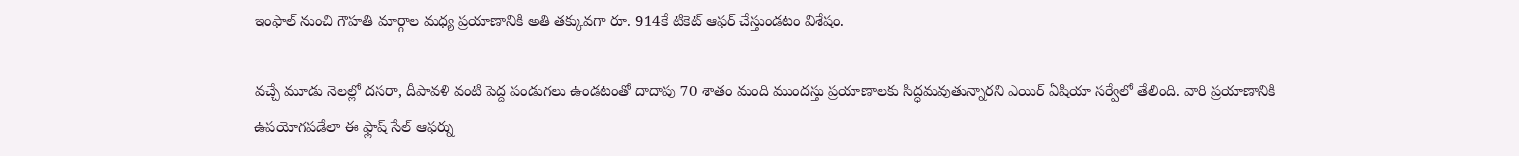ఇంఫాల్ నుంచి గౌహతి మార్గాల మధ్య ప్రయాణానికి అతి తక్కువగా రూ. 914కే టికెట్ ఆఫర్ చేస్తుండటం విశేషం.

వచ్చే మూడు నెలల్లో దసరా, దీపావళి వంటి పెద్ద పండుగలు ఉండటంతో దాదాపు 70 శాతం మంది ముందస్తు ప్రయాణాలకు సిద్ధమవుతున్నారని ఎయిర్ ఏషియా సర్వేలో తేలింది. వారి ప్రయాణానికి ఉపయోగపడేలా ఈ ఫ్లాష్ సేల్ ఆఫర్ను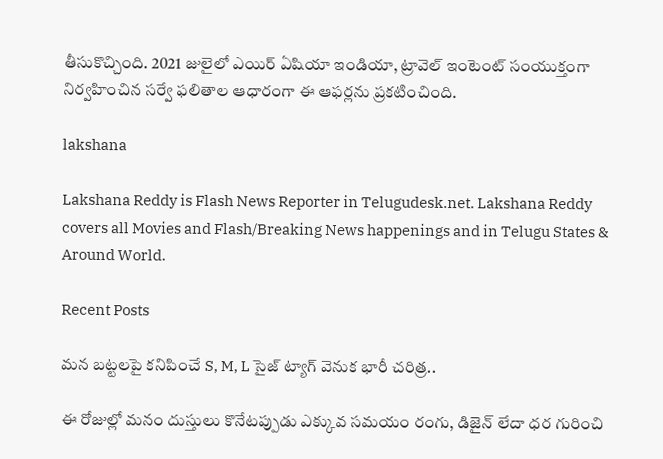తీసుకొచ్చింది. 2021 జులైలో ఎయిర్ ఏషియా ఇండియా, ట్రావెల్ ఇంటెంట్ సంయుక్తంగా నిర్వహించిన సర్వే ఫలితాల ఆధారంగా ఈ ఆఫర్లను ప్రకటించింది.

lakshana

Lakshana Reddy is Flash News Reporter in Telugudesk.net. Lakshana Reddy covers all Movies and Flash/Breaking News happenings and in Telugu States & Around World.

Recent Posts

మన బట్టలపై కనిపించే S, M, L సైజ్ ట్యాగ్ వెనుక భారీ చరిత్ర..

ఈ రోజుల్లో మనం దుస్తులు కొనేటప్పుడు ఎక్కువ సమయం రంగు, డిజైన్ లేదా ధర గురించి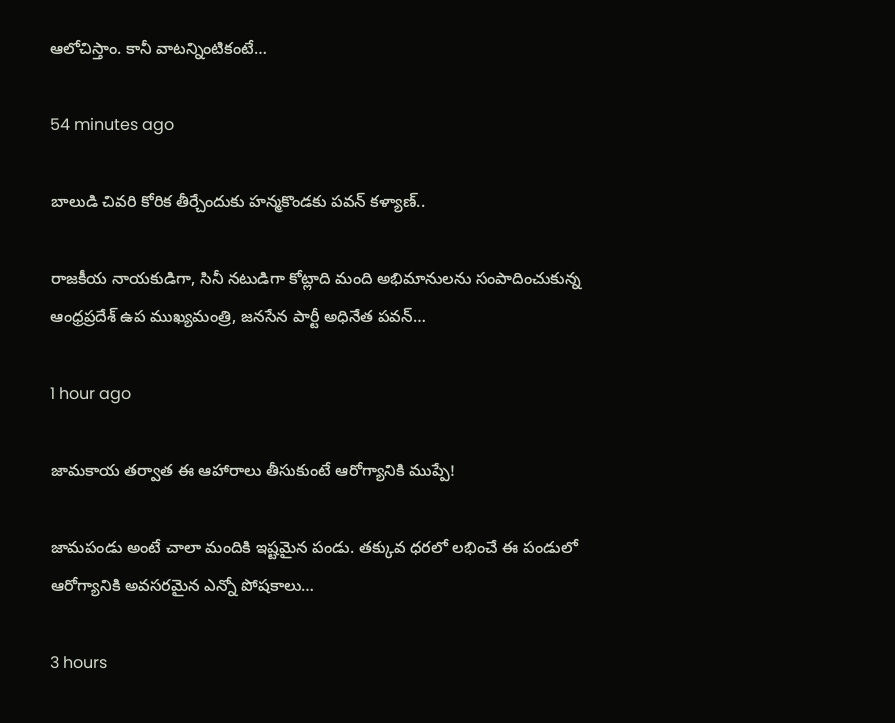ఆలోచిస్తాం. కానీ వాటన్నింటికంటే…

54 minutes ago

బాలుడి చివరి కోరిక తీర్చేందుకు హన్మకొండకు పవన్ కళ్యాణ్..

రాజకీయ నాయకుడిగా, సినీ నటుడిగా కోట్లాది మంది అభిమానులను సంపాదించుకున్న ఆంధ్రప్రదేశ్ ఉప ముఖ్యమంత్రి, జనసేన పార్టీ అధినేత పవన్…

1 hour ago

జామకాయ తర్వాత ఈ ఆహారాలు తీసుకుంటే ఆరోగ్యానికి ముప్పే!

జామపండు అంటే చాలా మందికి ఇష్టమైన పండు. తక్కువ ధరలో లభించే ఈ పండులో ఆరోగ్యానికి అవసరమైన ఎన్నో పోషకాలు…

3 hours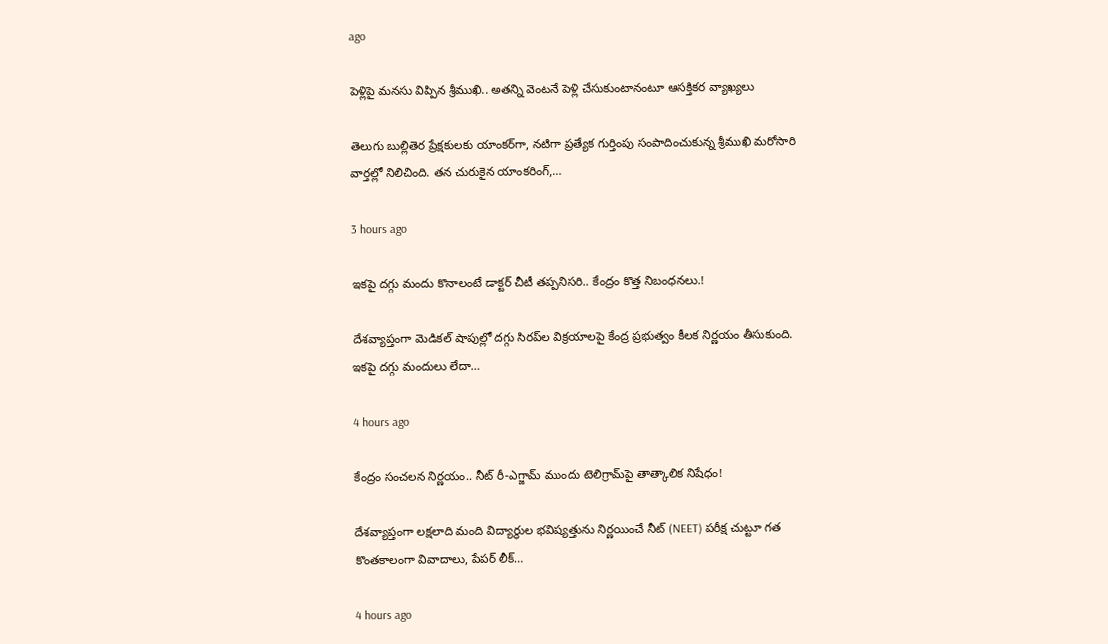ago

పెళ్లిపై మనసు విప్పిన శ్రీముఖి.. అతన్ని వెంటనే పెళ్లి చేసుకుంటానంటూ ఆసక్తికర వ్యాఖ్యలు

తెలుగు బుల్లితెర ప్రేక్షకులకు యాంకర్‌గా, నటిగా ప్రత్యేక గుర్తింపు సంపాదించుకున్న శ్రీముఖి మరోసారి వార్తల్లో నిలిచింది. తన చురుకైన యాంకరింగ్,…

3 hours ago

ఇకపై దగ్గు మందు కొనాలంటే డాక్టర్ చీటీ తప్పనిసరి.. కేంద్రం కొత్త నిబంధనలు.!

దేశవ్యాప్తంగా మెడికల్ షాపుల్లో దగ్గు సిరప్‌ల విక్రయాలపై కేంద్ర ప్రభుత్వం కీలక నిర్ణయం తీసుకుంది. ఇకపై దగ్గు మందులు లేదా…

4 hours ago

కేంద్రం సంచలన నిర్ణయం.. నీట్ రీ-ఎగ్జామ్ ముందు టెలిగ్రామ్‌పై తాత్కాలిక నిషేధం!

దేశవ్యాప్తంగా లక్షలాది మంది విద్యార్థుల భవిష్యత్తును నిర్ణయించే నీట్ (NEET) పరీక్ష చుట్టూ గత కొంతకాలంగా వివాదాలు, పేపర్ లీక్…

4 hours ago